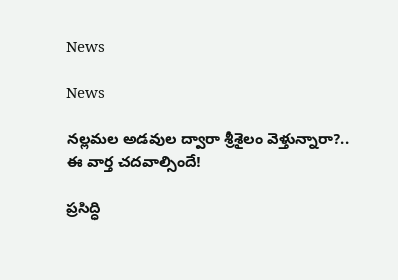News

News

నల్లమల అడవుల ద్వారా శ్రీశైలం వెళ్తున్నారా?.. ఈ వార్త చదవాల్సిందే!

ప్రసిద్ధి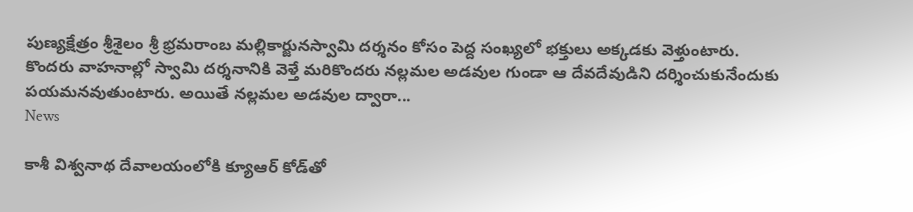పుణ్యక్షేత్రం శ్రీశైలం శ్రీ భ్రమరాంబ మల్లికార్జునస్వామి దర్శనం కోసం పెద్ద సంఖ్యలో భక్తులు అక్కడకు వెళ్తుంటారు. కొందరు వాహనాల్లో స్వామి దర్శనానికి వెళ్తే మరికొందరు నల్లమల అడవుల గుండా ఆ దేవదేవుడిని దర్శించుకునేందుకు పయమనవుతుంటారు. అయితే నల్లమల అడవుల ద్వారా...
News

కాశీ విశ్వనాథ దేవాలయంలోకి క్యూఆర్ కోడ్‌తో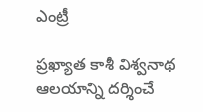ఎంట్రీ

ప్రఖ్యాత కాశీ విశ్వనాథ ఆలయాన్ని దర్శించే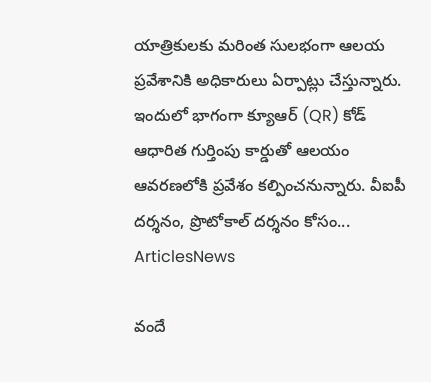యాత్రికులకు మరింత సులభంగా ఆలయ ప్రవేశానికి అధికారులు ఏర్పాట్లు చేస్తున్నారు. ఇందులో భాగంగా క్యూఆర్ (QR) కోడ్ ఆధారిత గుర్తింపు కార్డుతో ఆలయం ఆవరణలోకి ప్రవేశం కల్పించనున్నారు. వీఐపీ దర్శనం, ప్రొటోకాల్ దర్శనం కోసం...
ArticlesNews

వందే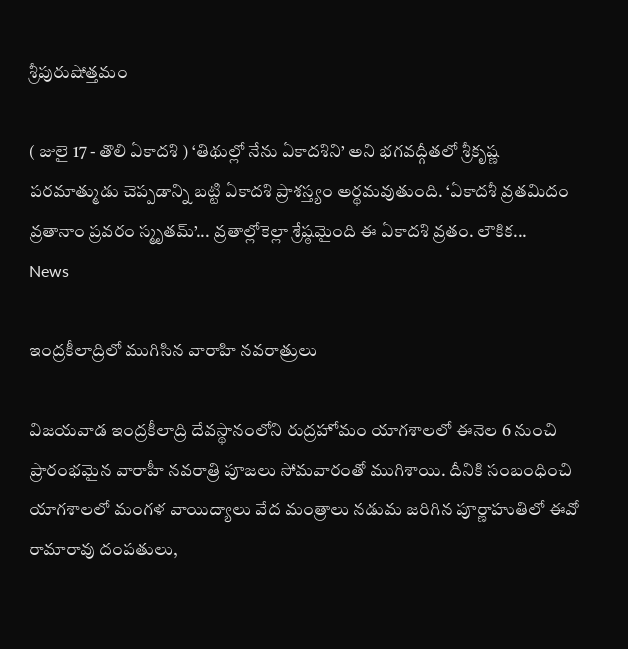శ్రీపురుషోత్తమం

( జులై 17 - తొలి ఏకాదశి ) ‘తిథుల్లో నేను ఏకాదశిని’ అని భగవద్గీతలో శ్రీకృష్ణ పరమాత్ముడు చెప్పడాన్ని బట్టి ఏకాదశి ప్రాశస్త్యం అర్థమవుతుంది. ‘ఏకాదశీ వ్రతమిదం వ్రతానాం ప్రవరం స్మృతమ్‌’... వ్రతాల్లోకెల్లా శ్రేష్ఠమైంది ఈ ఏకాదశి వ్రతం. లౌకిక...
News

ఇంద్రకీలాద్రిలో ముగిసిన వారాహి నవరాత్రులు

విజయవాడ ఇంద్రకీలాద్రి దేవస్థానంలోని రుద్రహోమం యాగశాలలో ఈనెల 6 నుంచి ప్రారంభమైన వారాహీ నవరాత్రి పూజలు సోమవారంతో ముగిశాయి. దీనికి సంబంధించి యాగశాలలో మంగళ వాయిద్యాలు వేద మంత్రాలు నడుమ జరిగిన పూర్ణాహుతిలో ఈవో రామారావు దంపతులు,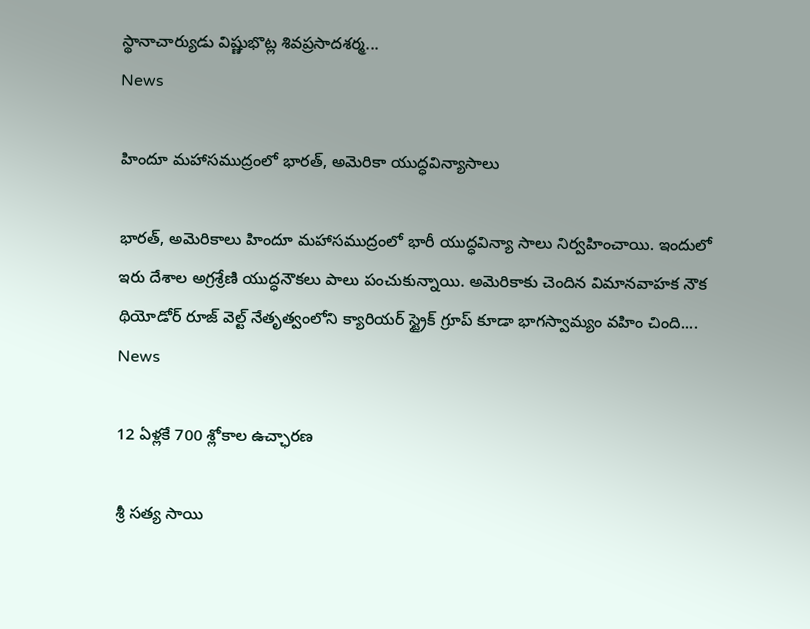స్థానాచార్యుడు విష్ణుభొట్ల శివప్రసాదశర్మ...
News

హిందూ మహాసముద్రంలో భారత్, అమెరికా యుద్ధవిన్యాసాలు

భారత్, అమెరికాలు హిందూ మహాసముద్రంలో భారీ యుద్ధవిన్యా సాలు నిర్వహించాయి. ఇందులో ఇరు దేశాల అగ్రశ్రేణి యుద్ధనౌకలు పాలు పంచుకున్నాయి. అమెరికాకు చెందిన విమానవాహక నౌక థియోడోర్ రూజ్ వెల్ట్ నేతృత్వంలోని క్యారియర్ స్ట్రైక్ గ్రూప్ కూడా భాగస్వామ్యం వహిం చింది....
News

12 ఏళ్లకే 700 శ్లోకాల ఉచ్ఛారణ

శ్రీ సత్య సాయి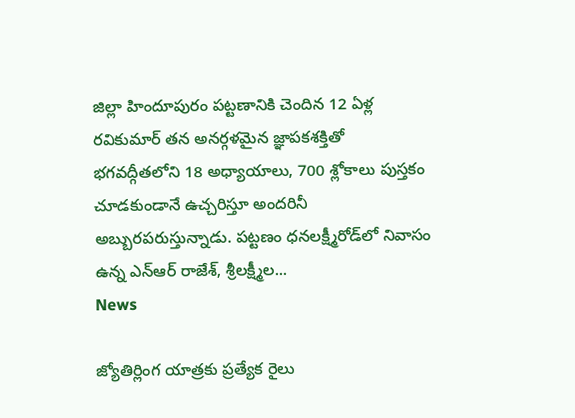జిల్లా హిందూపురం పట్టణానికి చెందిన 12 ఏళ్ల రవికుమార్‌ తన అనర్గళమైన జ్ఞాపకశక్తితో భగవద్గీతలోని 18 అధ్యాయాలు, 700 శ్లోకాలు పుస్తకం చూడకుండానే ఉచ్చరిస్తూ అందరినీ అబ్బురపరుస్తున్నాడు. పట్టణం ధనలక్ష్మీరోడ్‌లో నివాసం ఉన్న ఎన్‌ఆర్‌ రాజేశ్, శ్రీలక్ష్మీల...
News

జ్యోతిర్లింగ యాత్రకు ప్రత్యేక రైలు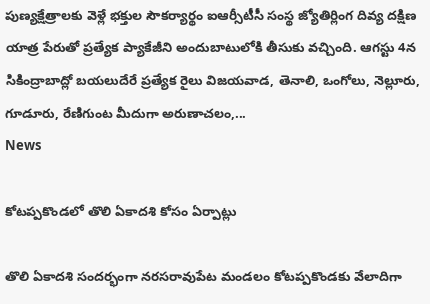పుణ్యక్షేత్రాలకు వెళ్లే భక్తుల సౌకర్యార్థం ఐఆర్సీటీసీ సంస్థ జ్యోతిర్లింగ దివ్య దక్షిణ యాత్ర పేరుతో ప్రత్యేక ప్యాకేజీని అందుబాటులోకి తీసుకు వచ్చింది. ఆగస్టు 4న సికింద్రాబాద్లో బయలుదేరే ప్రత్యేక రైలు విజయవాడ, తెనాలి, ఒంగోలు, నెల్లూరు, గూడూరు, రేణిగుంట మీదుగా అరుణాచలం,...
News

కోటప్పకొండలో తొలి ఏకాదశి కోసం ఏర్పాట్లు

తొలి ఏకాదశి సందర్భంగా నరసరావుపేట మండలం కోటప్పకొండకు వేలాదిగా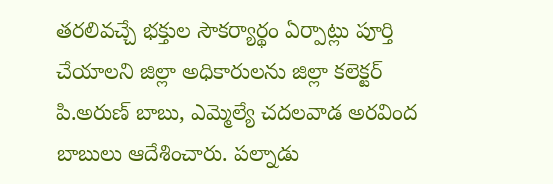తరలివచ్చే భక్తుల సౌకర్యార్థం ఏర్పాట్లు పూర్తి చేయాలని జిల్లా అధికారులను జిల్లా కలెక్టర్ పి.అరుణ్ బాబు, ఎమ్మెల్యే చదలవాడ అరవింద బాబులు ఆదేశించారు. పల్నాడు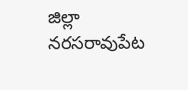జిల్లా నరసరావుపేట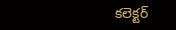కలెక్టర్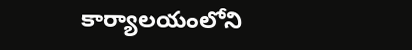కార్యాలయంలోని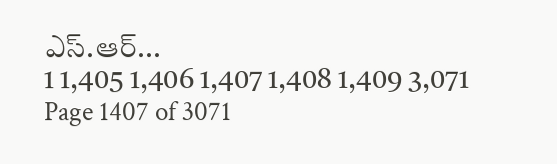ఎస్.ఆర్...
1 1,405 1,406 1,407 1,408 1,409 3,071
Page 1407 of 3071